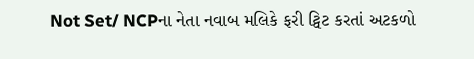Not Set/ NCPના નેતા નવાબ મલિકે ફરી ટ્વિટ કરતાં અટકળો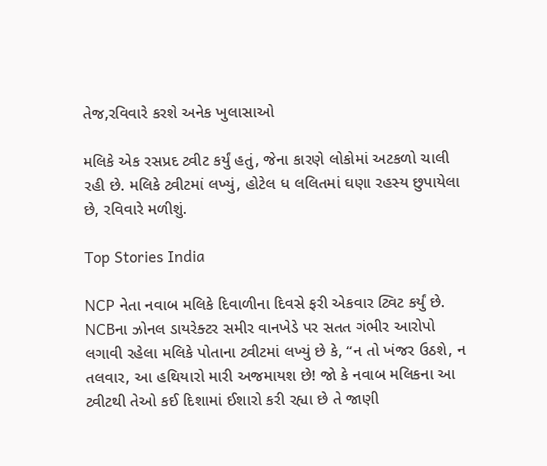તેજ,રવિવારે કરશે અનેક ખુલાસાઓ

મલિકે એક રસપ્રદ ટ્વીટ કર્યું હતું, જેના કારણે લોકોમાં અટકળો ચાલી રહી છે. મલિકે ટ્વીટમાં લખ્યું, હોટેલ ધ લલિતમાં ઘણા રહસ્ય છુપાયેલા છે, રવિવારે મળીશું.

Top Stories India

NCP નેતા નવાબ મલિકે દિવાળીના દિવસે ફરી એકવાર ટ્વિટ કર્યું છે. NCBના ઝોનલ ડાયરેક્ટર સમીર વાનખેડે પર સતત ગંભીર આરોપો લગાવી રહેલા મલિકે પોતાના ટ્વીટમાં લખ્યું છે કે, “ન તો ખંજર ઉઠશે, ન તલવાર, આ હથિયારો મારી અજમાયશ છે! જો કે નવાબ મલિકના આ ટ્વીટથી તેઓ કઈ દિશામાં ઈશારો કરી રહ્યા છે તે જાણી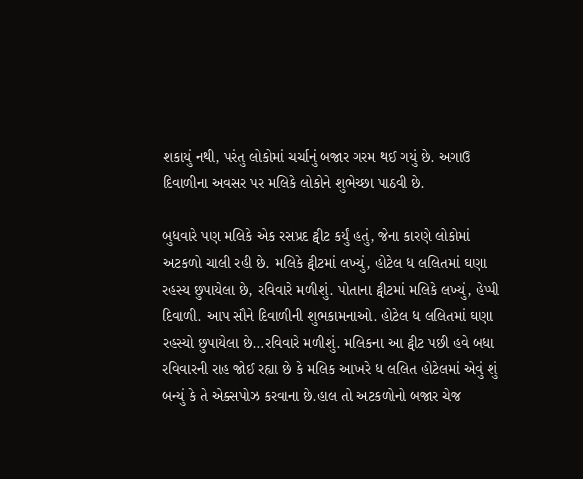શકાયું નથી, પરંતુ લોકોમાં ચર્ચાનું બજાર ગરમ થઈ ગયું છે. અગાઉ દિવાળીના અવસર પર મલિકે લોકોને શુભેચ્છા પાઠવી છે.

બુધવારે પણ મલિકે એક રસપ્રદ ટ્વીટ કર્યું હતું, જેના કારણે લોકોમાં અટકળો ચાલી રહી છે. મલિકે ટ્વીટમાં લખ્યું, હોટેલ ધ લલિતમાં ઘણા રહસ્ય છુપાયેલા છે, રવિવારે મળીશું. પોતાના ટ્વીટમાં મલિકે લખ્યું, હેપ્પી દિવાળી. આપ સૌને દિવાળીની શુભકામનાઓ. હોટેલ ધ લલિતમાં ઘણા રહસ્યો છુપાયેલા છે…રવિવારે મળીશું. મલિકના આ ટ્વીટ પછી હવે બધા રવિવારની રાહ જોઈ રહ્યા છે કે મલિક આખરે ધ લલિત હોટેલમાં એવું શું બન્યું કે તે એક્સપોઝ કરવાના છે.હાલ તો અટકળોનો બજાર ચેજ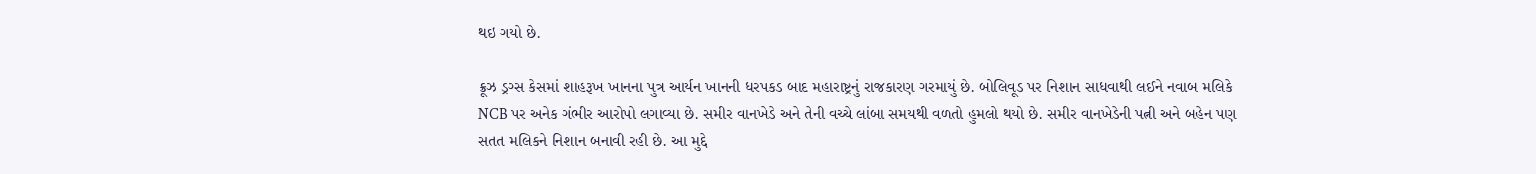થઇ ગયો છે.

ક્રૂઝ ડ્રગ્સ કેસમાં શાહરૂખ ખાનના પુત્ર આર્યન ખાનની ધરપકડ બાદ મહારાષ્ટ્રનું રાજકારણ ગરમાયું છે. બોલિવૂડ પર નિશાન સાધવાથી લઈને નવાબ મલિકે NCB પર અનેક ગંભીર આરોપો લગાવ્યા છે. સમીર વાનખેડે અને તેની વચ્ચે લાંબા સમયથી વળતો હુમલો થયો છે. સમીર વાનખેડેની પત્ની અને બહેન પણ સતત મલિકને નિશાન બનાવી રહી છે. આ મુદ્દે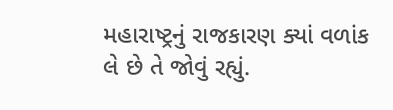મહારાષ્ટ્રનું રાજકારણ ક્યાં વળાંક લે છે તે જોવું રહ્યું.